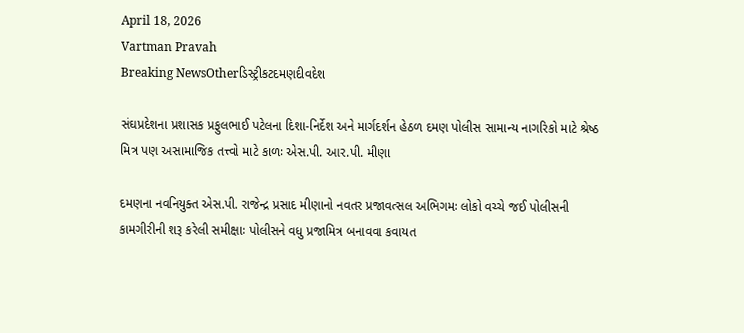April 18, 2026
Vartman Pravah
Breaking NewsOtherડિસ્ટ્રીકટદમણદીવદેશ

સંઘપ્રદેશના પ્રશાસક પ્રફુલભાઈ પટેલના દિશા-નિર્દેશ અને માર્ગદર્શન હેઠળ દમણ પોલીસ સામાન્‍ય નાગરિકો માટે શ્રેષ્‍ઠ મિત્ર પણ અસામાજિક તત્ત્વો માટે કાળઃ એસ.પી. આર.પી. મીણા

દમણના નવનિયુક્‍ત એસ.પી. રાજેન્‍દ્ર પ્રસાદ મીણાનો નવતર પ્રજાવત્‍સલ અભિગમઃ લોકો વચ્‍ચે જઈ પોલીસની કામગીરીની શરૂ કરેલી સમીક્ષાઃ પોલીસને વધુ પ્રજામિત્ર બનાવવા કવાયત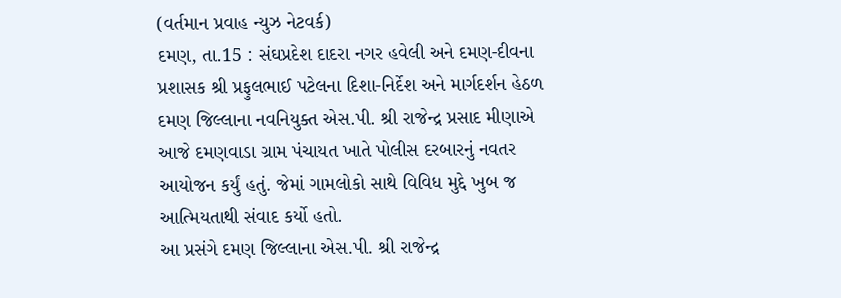(વર્તમાન પ્રવાહ ન્‍યુઝ નેટવર્ક)
દમણ, તા.15 : સંઘપ્રદેશ દાદરા નગર હવેલી અને દમણ-દીવના પ્રશાસક શ્રી પ્રફુલભાઈ પટેલના દિશા-નિર્દેશ અને માર્ગદર્શન હેઠળ દમણ જિલ્લાના નવનિયુક્‍ત એસ.પી. શ્રી રાજેન્‍દ્ર પ્રસાદ મીણાએ આજે દમણવાડા ગ્રામ પંચાયત ખાતે પોલીસ દરબારનું નવતર આયોજન કર્યું હતું. જેમાં ગામલોકો સાથે વિવિધ મુદ્દે ખુબ જ આત્‍મિયતાથી સંવાદ કર્યો હતો.
આ પ્રસંગે દમણ જિલ્લાના એસ.પી. શ્રી રાજેન્‍દ્ર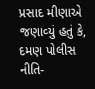પ્રસાદ મીણાએ જણાવ્‍યું હતું કે, દમણ પોલીસ નીતિ-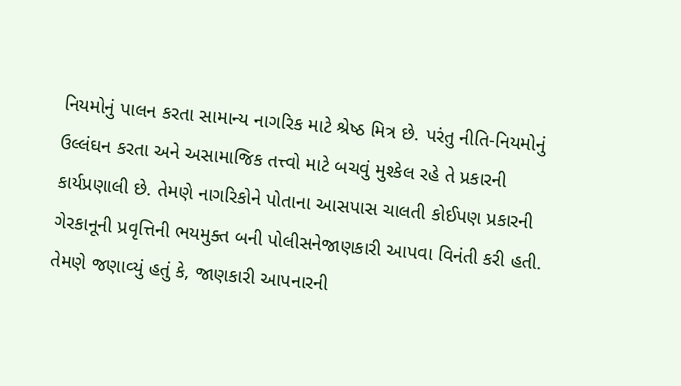નિયમોનું પાલન કરતા સામાન્‍ય નાગરિક માટે શ્રેષ્‍ઠ મિત્ર છે. પરંતુ નીતિ-નિયમોનું ઉલ્લંઘન કરતા અને અસામાજિક તત્ત્વો માટે બચવું મુશ્‍કેલ રહે તે પ્રકારની કાર્યપ્રણાલી છે. તેમણે નાગરિકોને પોતાના આસપાસ ચાલતી કોઈપણ પ્રકારની ગેરકાનૂની પ્રવૃત્તિની ભયમુક્‍ત બની પોલીસનેજાણકારી આપવા વિનંતી કરી હતી. તેમણે જણાવ્‍યું હતું કે, જાણકારી આપનારની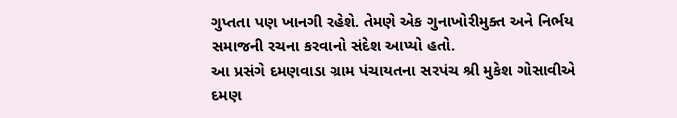ગુપ્તતા પણ ખાનગી રહેશે. તેમણે એક ગુનાખોરીમુક્‍ત અને નિર્ભય સમાજની રચના કરવાનો સંદેશ આપ્‍યો હતો.
આ પ્રસંગે દમણવાડા ગ્રામ પંચાયતના સરપંચ શ્રી મુકેશ ગોસાવીએ દમણ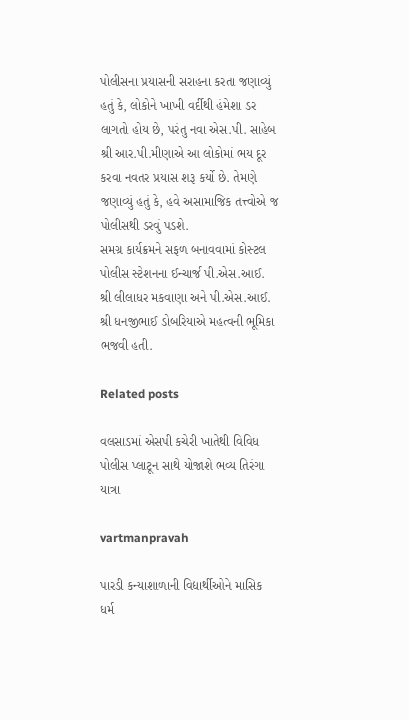પોલીસના પ્રયાસની સરાહના કરતા જણાવ્‍યું હતું કે, લોકોને ખાખી વર્દીથી હંમેશા ડર લાગતો હોય છે, પરંતુ નવા એસ.પી. સાહેબ શ્રી આર.પી.મીણાએ આ લોકોમાં ભય દૂર કરવા નવતર પ્રયાસ શરૂ કર્યો છે. તેમણે જણાવ્‍યું હતું કે, હવે અસામાજિક તત્ત્વોએ જ પોલીસથી ડરવું પડશે.
સમગ્ર કાર્યક્રમને સફળ બનાવવામાં કોસ્‍ટલ પોલીસ સ્‍ટેશનના ઈન્‍ચાર્જ પી.એસ.આઈ. શ્રી લીલાધર મકવાણા અને પી.એસ.આઈ. શ્રી ધનજીભાઈ ડોબરિયાએ મહત્‍વની ભૂમિકા ભજવી હતી.

Related posts

વલસાડમાં એસપી કચેરી ખાતેથી વિવિધ પોલીસ પ્‍લાટૂન સાથે યોજાશે ભવ્‍ય તિરંગા યાત્રા

vartmanpravah

પારડી કન્‍યાશાળાની વિદ્યાર્થીઓને માસિક ધર્મ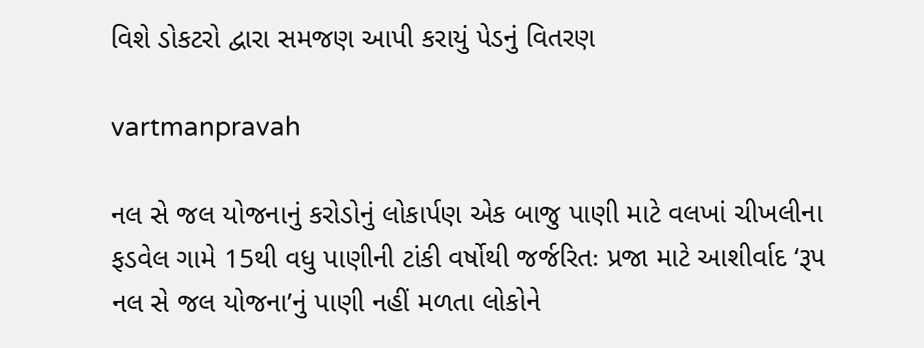વિશે ડોકટરો દ્વારા સમજણ આપી કરાયું પેડનું વિતરણ

vartmanpravah

નલ સે જલ યોજનાનું કરોડોનું લોકાર્પણ એક બાજુ પાણી માટે વલખાં ચીખલીના ફડવેલ ગામે 15થી વધુ પાણીની ટાંકી વર્ષોથી જર્જરિતઃ પ્રજા માટે આશીર્વાદ ‘રૂપ નલ સે જલ યોજના’નું પાણી નહીં મળતા લોકોને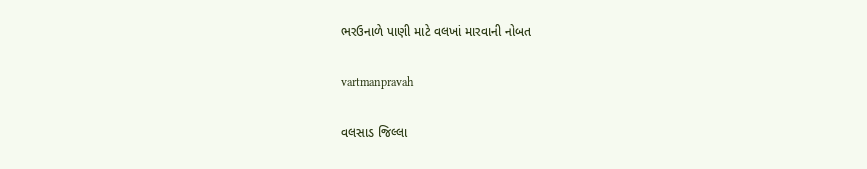ભરઉનાળે પાણી માટે વલખાં મારવાની નોબત

vartmanpravah

વલસાડ જિલ્લા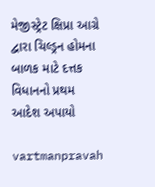મેજીસ્ટ્રેટ ક્ષિપ્રા આગ્રે દ્વારા ચિલ્ડ્રન હોમના બાળક માટે દત્તક વિધાનનો પ્રથમ આદેશ અપાયો

vartmanpravah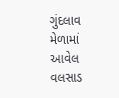ગુંદલાવ મેળામાં આવેલ વલસાડ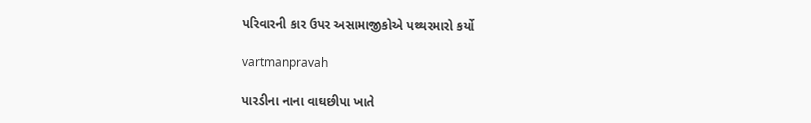પરિવારની કાર ઉપર અસામાજીકોએ પથ્‍થરમારો કર્યો

vartmanpravah

પારડીના નાના વાઘછીપા ખાતે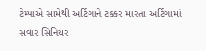ટેમ્‍પાએ સામેથી અર્ટિગાને ટક્કર મારતા અર્ટિગામાં સવાર સિનિયર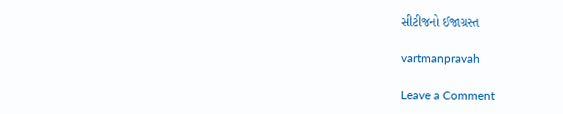સીટીજનો ઈજાગ્રસ્‍ત

vartmanpravah

Leave a Comment